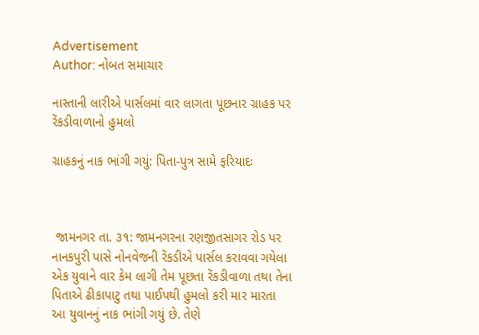Advertisement
Author: નોબત સમાચાર

નાસ્તાની લારીએ પાર્સલમાં વાર લાગતા પૂછનાર ગ્રાહક પર રેંકડીવાળાનો હુમલો

ગ્રાહકનું નાક ભાંગી ગયું: પિતા-પુત્ર સામે ફરિયાદઃ



 જામનગર તા. ૩૧: જામનગરના રણજીતસાગર રોડ પર નાનકપુરી પાસે નોનવેજની રેંકડીએ પાર્સલ કરાવવા ગયેલા એક યુવાને વાર કેમ લાગી તેમ પૂછતા રેંકડીવાળા તથા તેના પિતાએ ઢીકાપાટુ તથા પાઈપથી હુમલો કરી માર મારતા આ યુવાનનું નાક ભાંગી ગયું છે. તેણે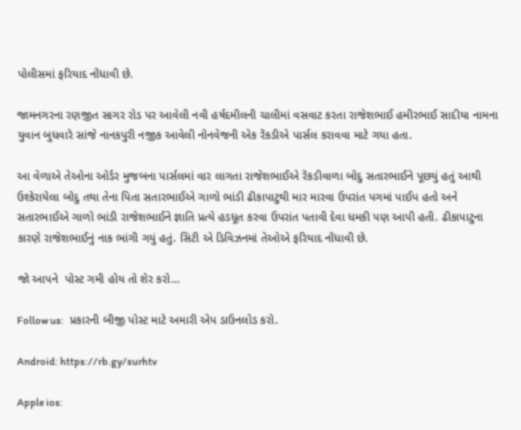પોલીસમાં ફરિયાદ નોંધાવી છે.

જામનગરના રણજીત સાગર રોડ પર આવેલી નવી હર્ષદમીલની ચાલીમાં વસવાટ કરતા રાજેશભાઈ હમીરભાઈ સાદીયા નામના યુવાન બુધવારે સાંજે નાનકપુરી નજીક આવેલી નોનવેજની એક રેંકડીએ પાર્સલ કરાવવા માટે ગયા હતા.

આ વેળાએ તેઓના ઓર્ડર મુજબના પાર્સલમાં વાર લાગતા રાજેશભાઈએ રેંકડીવાળા બોદુ સતારભાઈને પૂછયું હતું આથી ઉશ્કેરાયેલા બોદુ તથા તેના પિતા સતારભાઈએ ગાળો ભાંડી ઢીકાપાટુથી માર મારવા ઉપરાંત પગમાં પાઈપ હતો અને સતારભાઈએ ગાળો ભાંડી રાજેશભાઈને જ્ઞાતિ પ્રત્યે હડધૂત કરવા ઉપરાંત પતાવી દેવા ધમકી પણ આપી હતી. ઢીકાપાટુના કારણે રાજેશભાઈનું નાક ભાંગી ગયું હતું. સિટી એ ડિવિઝનમાં તેઓએ ફરિયાદ નોંધાવી છે.

જો આપને  પોસ્ટ ગમી હોય તો શેર કરો...

Follow us:   પ્રકારની બીજી પોસ્ટ માટે અમારી એપ ડાઉનલોડ કરો.

Android: https://rb.gy/surhtv

Apple ios: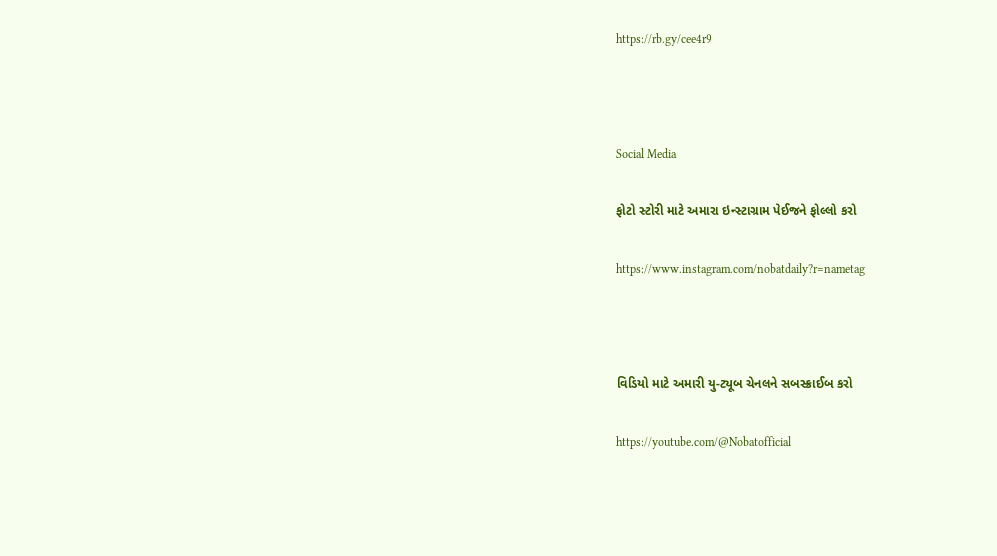https://rb.gy/cee4r9



Social Media

ફોટો સ્ટોરી માટે અમારા ઇન્સ્ટાગ્રામ પેઈજને ફોલ્લો કરો

https://www.instagram.com/nobatdaily?r=nametag



વિડિયો માટે અમારી યુ-ટ્યૂબ ચેનલને સબસ્ક્રાઈબ કરો

https://youtube.com/@Nobatofficial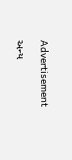Advertisement

અન્ય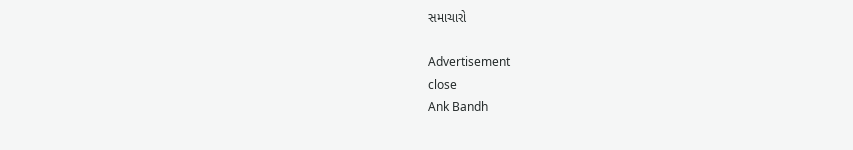સમાચારો

Advertisement
close
Ank Bandh